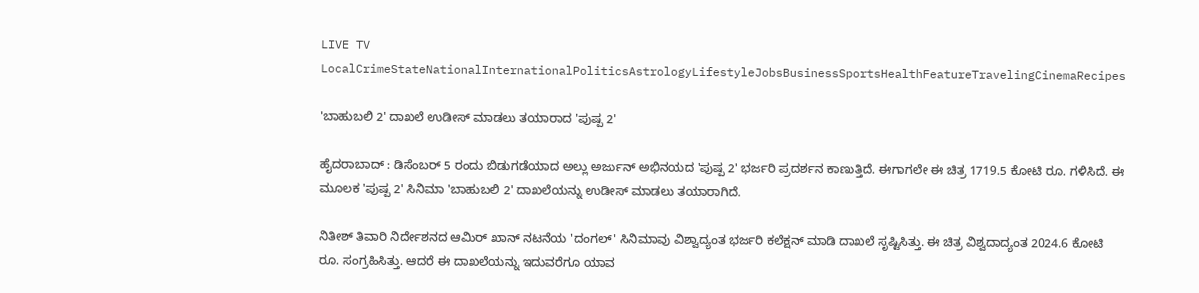LIVE TV LocalCrimeStateNationalInternationalPoliticsAstrologyLifestyleJobsBusinessSportsHealthFeatureTravelingCinemaRecipes

'ಬಾಹುಬಲಿ 2' ದಾಖಲೆ ಉಡೀಸ್ ಮಾಡಲು ತಯಾರಾದ 'ಪುಷ್ಪ 2'

ಹೈದರಾಬಾದ್ : ಡಿಸೆಂಬರ್ 5 ರಂದು ಬಿಡುಗಡೆಯಾದ ಅಲ್ಲು ಅರ್ಜುನ್ ಅಭಿನಯದ 'ಪುಷ್ಪ 2' ಭರ್ಜರಿ ಪ್ರದರ್ಶನ ಕಾಣುತ್ತಿದೆ. ಈಗಾಗಲೇ ಈ ಚಿತ್ರ 1719.5 ಕೋಟಿ ರೂ. ಗಳಿಸಿದೆ. ಈ ಮೂಲಕ 'ಪುಷ್ಪ 2' ಸಿನಿಮಾ 'ಬಾಹುಬಲಿ 2' ದಾಖಲೆಯನ್ನು ಉಡೀಸ್ ಮಾಡಲು ತಯಾರಾಗಿದೆ.

ನಿತೀಶ್ ತಿವಾರಿ ನಿರ್ದೇಶನದ ಆಮಿರ್ ಖಾನ್ ನಟನೆಯ 'ದಂಗಲ್' ಸಿನಿಮಾವು ವಿಶ್ವಾದ್ಯಂತ ಭರ್ಜರಿ ಕಲೆಕ್ಷನ್ ಮಾಡಿ ದಾಖಲೆ ಸೃಷ್ಟಿಸಿತ್ತು. ಈ ಚಿತ್ರ ವಿಶ್ವದಾದ್ಯಂತ 2024.6 ಕೋಟಿ ರೂ. ಸಂಗ್ರಹಿಸಿತ್ತು. ಆದರೆ ಈ ದಾಖಲೆಯನ್ನು ಇದುವರೆಗೂ ಯಾವ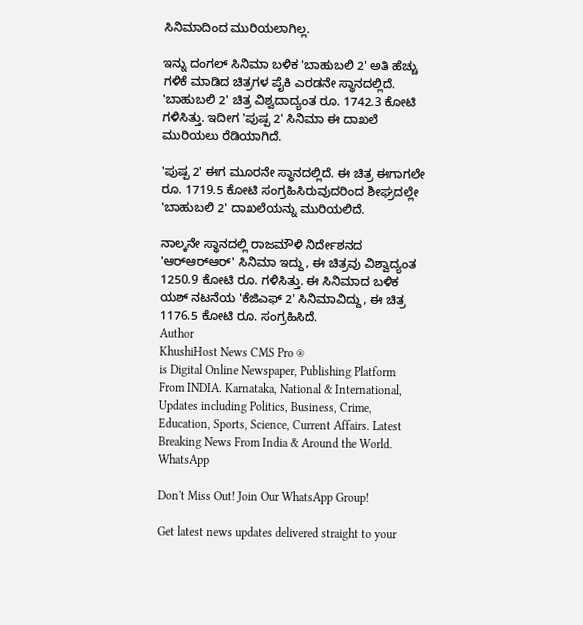ಸಿನಿಮಾದಿಂದ ಮುರಿಯಲಾಗಿಲ್ಲ.

ಇನ್ನು ದಂಗಲ್ ಸಿನಿಮಾ ಬಳಿಕ 'ಬಾಹುಬಲಿ 2' ಅತಿ ಹೆಚ್ಚು ಗಳಿಕೆ ಮಾಡಿದ ಚಿತ್ರಗಳ ಪೈಕಿ ಎರಡನೇ ಸ್ಥಾನದಲ್ಲಿದೆ. 'ಬಾಹುಬಲಿ 2' ಚಿತ್ರ ವಿಶ್ವದಾದ್ಯಂತ ರೂ. 1742.3 ಕೋಟಿ ಗಳಿಸಿತ್ತು. ಇದೀಗ 'ಪುಷ್ಪ 2' ಸಿನಿಮಾ ಈ ದಾಖಲೆ ಮುರಿಯಲು ರೆಡಿಯಾಗಿದೆ.

'ಪುಷ್ಪ 2' ಈಗ ಮೂರನೇ ಸ್ಥಾನದಲ್ಲಿದೆ. ಈ ಚಿತ್ರ ಈಗಾಗಲೇ ರೂ. 1719.5 ಕೋಟಿ ಸಂಗ್ರಹಿಸಿರುವುದರಿಂದ ಶೀಘ್ರದಲ್ಲೇ 'ಬಾಹುಬಲಿ 2' ದಾಖಲೆಯನ್ನು ಮುರಿಯಲಿದೆ.

ನಾಲ್ಕನೇ ಸ್ಥಾನದಲ್ಲಿ ರಾಜಮೌಳಿ ನಿರ್ದೇಶನದ 'ಆರ್‌ಆರ್‌ಆರ್' ಸಿನಿಮಾ ಇದ್ದು, ಈ ಚಿತ್ರವು ವಿಶ್ವಾದ್ಯಂತ 1250.9 ಕೋಟಿ ರೂ. ಗಳಿಸಿತ್ತು. ಈ ಸಿನಿಮಾದ ಬಳಿಕ ಯಶ್ ನಟನೆಯ 'ಕೆಜಿಎಫ್ 2' ಸಿನಿಮಾವಿದ್ದು, ಈ ಚಿತ್ರ 1176.5 ಕೋಟಿ ರೂ. ಸಂಗ್ರಹಿಸಿದೆ.
Author
KhushiHost News CMS Pro ®
is Digital Online Newspaper, Publishing Platform From INDIA. Karnataka, National & International, Updates including Politics, Business, Crime, Education, Sports, Science, Current Affairs. Latest Breaking News From India & Around the World.
WhatsApp

Don't Miss Out! Join Our WhatsApp Group!

Get latest news updates delivered straight to your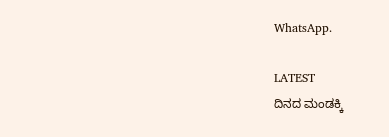WhatsApp.

LATEST
ದಿನದ ಮಂಡಕ್ಕಿ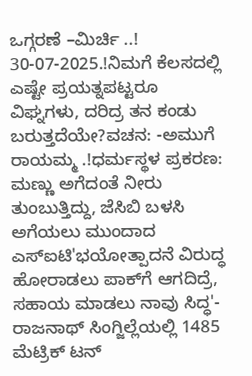ಒಗ್ಗರಣೆ –ಮಿರ್ಚಿ ..! 30-07-2025.!ನಿಮಗೆ ಕೆಲಸದಲ್ಲಿ ಎಷ್ಟೇ ಪ್ರಯತ್ನಪಟ್ಟರೂ ವಿಘ್ನಗಳು, ದರಿದ್ರ ತನ ಕಂಡು ಬರುತ್ತದೆಯೇ?ವಚನ: -ಅಮುಗೆ ರಾಯಮ್ಮ .!ಧರ್ಮಸ್ಥಳ ಪ್ರಕರಣ: ಮಣ್ಣು ಅಗೆದಂತೆ ನೀರು ತುಂಬುತ್ತಿದ್ದು, ಜೆಸಿಬಿ ಬಳಸಿ ಅಗೆಯಲು ಮುಂದಾದ ಎಸ್ಐಟಿ'ಭಯೋತ್ಪಾದನೆ ವಿರುದ್ಧ ಹೋರಾಡಲು ಪಾಕ್‌ಗೆ ಆಗದಿದ್ರೆ, ಸಹಾಯ ಮಾಡಲು ನಾವು ಸಿದ್ಧ'- ರಾಜನಾಥ್ ಸಿಂಗ್ಜಿಲ್ಲೆಯಲ್ಲಿ 1485 ಮೆಟ್ರಿಕ್ ಟನ್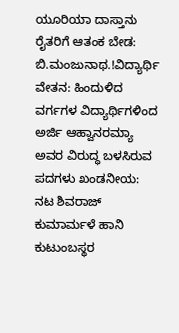ಯೂರಿಯಾ ದಾಸ್ತಾನು ರೈತರಿಗೆ ಆತಂಕ ಬೇಡ: ಬಿ.ಮಂಜುನಾಥ.!ವಿದ್ಯಾರ್ಥಿ ವೇತನ: ಹಿಂದುಳಿದ ವರ್ಗಗಳ ವಿದ್ಯಾರ್ಥಿಗಳಿಂದ ಅರ್ಜಿ ಆಹ್ವಾನರಮ್ಯಾ ಅವರ ವಿರುದ್ಧ ಬಳಸಿರುವ ಪದಗಳು ಖಂಡನೀಯ: ನಟ ಶಿವರಾಜ್ ಕುಮಾರ್ಮಳೆ ಹಾನಿ ಕುಟುಂಬಸ್ಥರ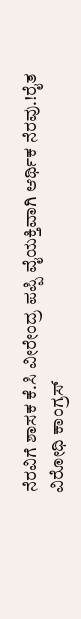ನೆರವಿಗೆ ಶಾಸಕ ಕೆ.ಸಿ ವೀರೇಂದ್ರ ಪಪ್ಪಿ ವೈಯಕ್ತಿವಾಗಿ ಆರ್ಥಿಕ ನೆರವು.!ರೈತ ವಿರೋಧಿ ಕಾಂಗ್ರಸ್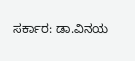ಸರ್ಕಾರ: ಡಾ.ವಿನಯ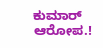ಕುಮಾರ್ ಆರೋಪ.!